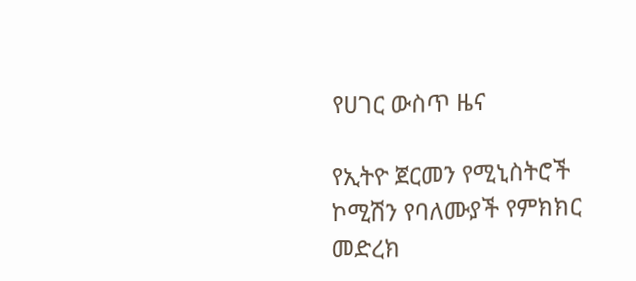የሀገር ውስጥ ዜና

የኢትዮ ጀርመን የሚኒስትሮች ኮሚሽን የባለሙያች የምክክር መድረክ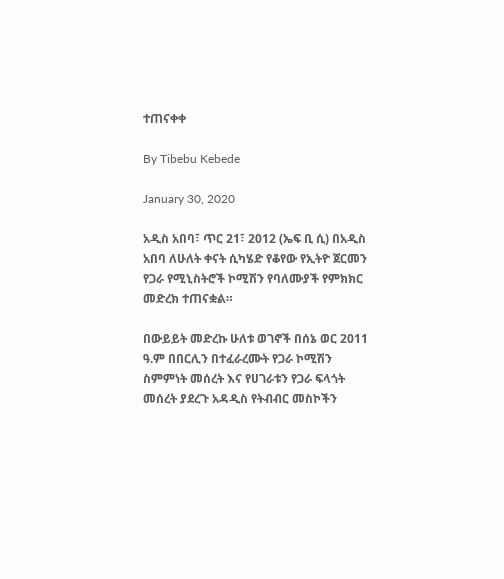ተጠናቀቀ

By Tibebu Kebede

January 30, 2020

አዲስ አበባ፣ ጥር 21፣ 2012 (ኤፍ ቢ ሲ) በአዲስ አበባ ለሁለት ቀናት ሲካሄድ የቆየው የኢትዮ ጀርመን የጋራ የሚኒስትሮች ኮሚሽን የባለሙያች የምክክር መድረክ ተጠናቋል።

በውይይት መድረኩ ሁለቱ ወገኖች በሰኔ ወር 2011 ዓ.ም በበርሊን በተፈራረሙት የጋራ ኮሚሽን ስምምነት መሰረት እና የሀገራቱን የጋራ ፍላጎት መሰረት ያደረጉ አዳዲስ የትብብር መስኮችን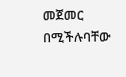መጀመር በሚችሉባቸው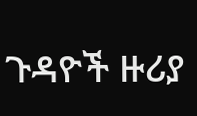ጉዳዮች ዙሪያ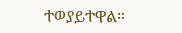ተወያይተዋል።